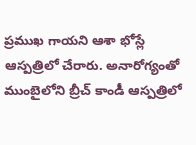ప్రముఖ గాయని ఆశా భోస్లే ఆస్పత్రిలో చేరారు. అనారోగ్యంతో ముంబైలోని బ్రీచ్ కాండీ ఆస్పత్రిలో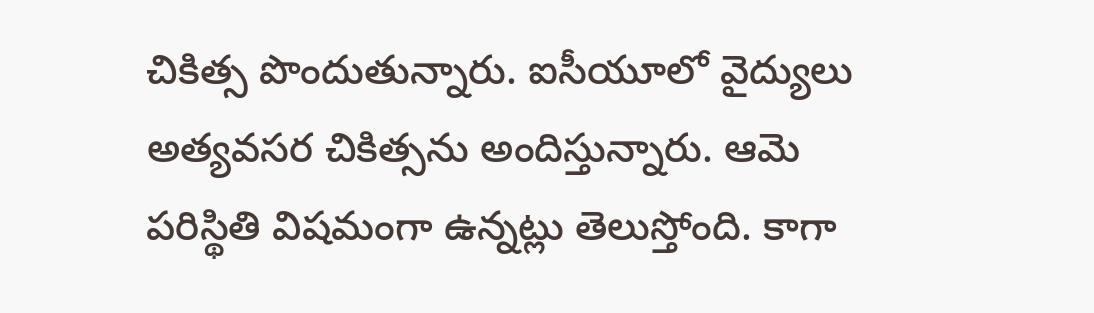చికిత్స పొందుతున్నారు. ఐసీయూలో వైద్యులు అత్యవసర చికిత్సను అందిస్తున్నారు. ఆమె పరిస్థితి విషమంగా ఉన్నట్లు తెలుస్తోంది. కాగా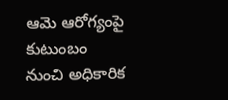ఆమె ఆరోగ్యంపై కుటుంబం నుంచి అధికారిక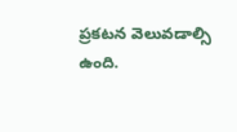ప్రకటన వెలువడాల్సి ఉంది.